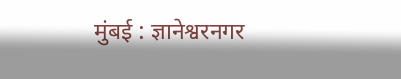मुंबई : ज्ञानेश्वरनगर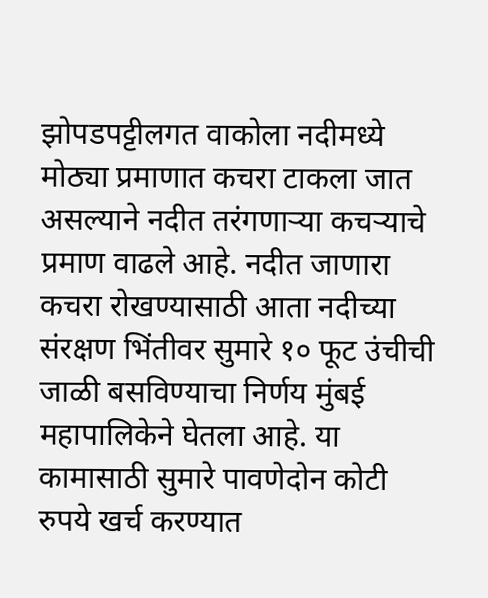झोपडपट्टीलगत वाकोला नदीमध्ये मोठ्या प्रमाणात कचरा टाकला जात असल्याने नदीत तरंगणाऱ्या कचऱ्याचे प्रमाण वाढले आहे. नदीत जाणारा कचरा रोखण्यासाठी आता नदीच्या संरक्षण भिंतीवर सुमारे १० फूट उंचीची जाळी बसविण्याचा निर्णय मुंबई महापालिकेने घेतला आहे. या कामासाठी सुमारे पावणेदोन कोटी रुपये खर्च करण्यात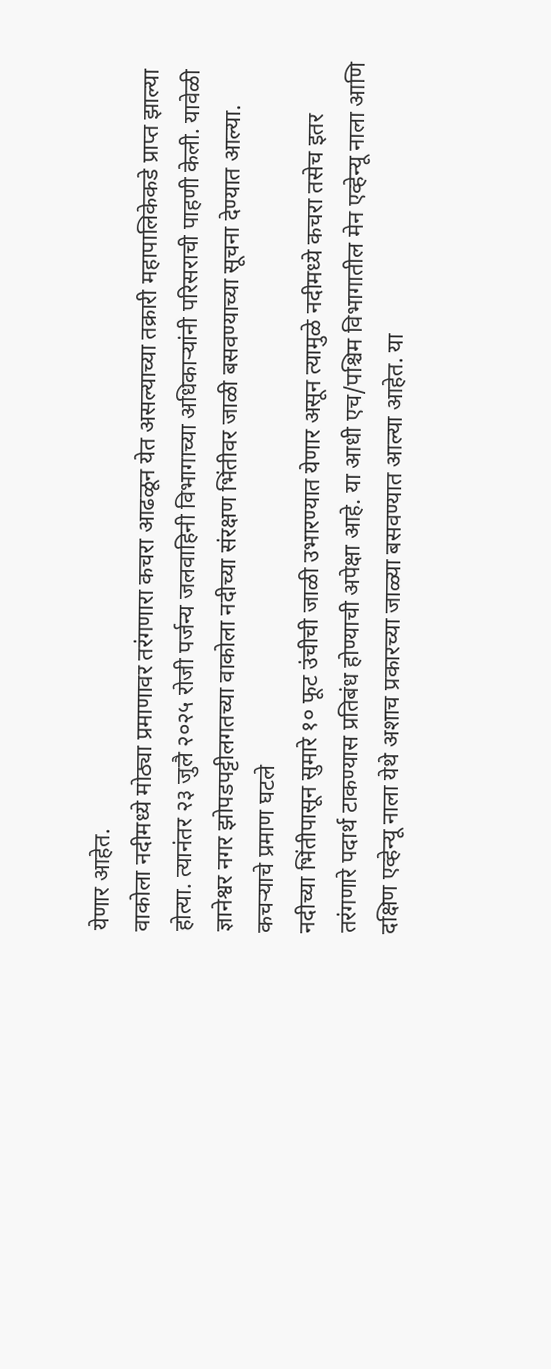येणार आहेत.
वाकोला नदीमध्ये मोठ्या प्रमाणावर तरंगणारा कचरा आढळून येत असल्याच्या तक्रारी महापालिकेकडे प्राप्त झाल्या होत्या. त्यानंतर २३ जुलै २०२५ रोजी पर्जन्य जलवाहिनी विभागाच्या अधिकाऱ्यांनी परिसराची पाहणी केली. यावेळी ज्ञानेश्वर नगर झोपडपट्टीलगतच्या वाकोला नदीच्या संरक्षण भिंतीवर जाळी बसवण्याच्या सूचना देण्यात आल्या.
कचऱ्याचे प्रमाण घटले
नदीच्या भिंतीपासून सुमारे १० फूट उंचीची जाळी उभारण्यात येणार असून त्यामुळे नदीमध्ये कचरा तसेच इतर तरंगणारे पदार्थ टाकण्यास प्रतिबंध होण्याची अपेक्षा आहे. या आधी एच/पश्चिम विभागातील मेन एव्हेन्यू नाला आणि दक्षिण एव्हेन्यू नाला येथे अशाच प्रकारच्या जाळ्या बसवण्यात आल्या आहेत. या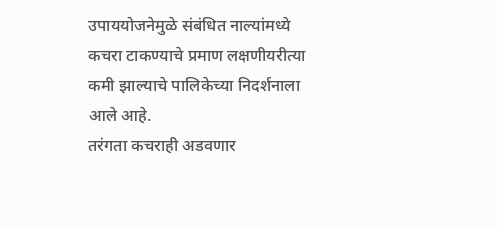उपाययोजनेमुळे संबंधित नाल्यांमध्ये कचरा टाकण्याचे प्रमाण लक्षणीयरीत्या कमी झाल्याचे पालिकेच्या निदर्शनाला आले आहे.
तरंगता कचराही अडवणार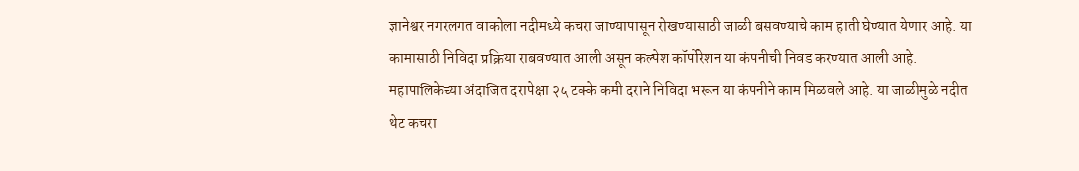ज्ञानेश्वर नगरलगत वाकोला नदीमध्ये कचरा जाण्यापासून रोखण्यासाठी जाळी बसवण्याचे काम हाती घेण्यात येणार आहे. या कामासाठी निविदा प्रक्रिया राबवण्यात आली असून कल्पेश कॉर्पोरेशन या कंपनीची निवड करण्यात आली आहे. महापालिकेच्या अंदाजित दरापेक्षा २५ टक्के कमी दराने निविदा भरून या कंपनीने काम मिळवले आहे. या जाळीमुळे नदीत थेट कचरा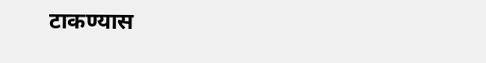टाकण्यास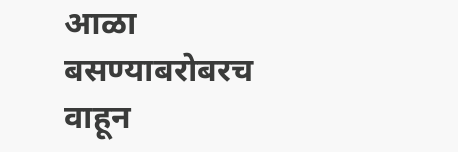आळा बसण्याबरोबरच वाहून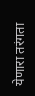येणारा तरंगता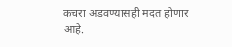कचरा अडवण्यासही मदत होणार आहे.